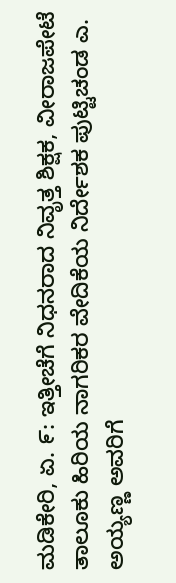ಮಡಿಕೇರಿ, ಏ. ೯: ಇತ್ತೀಚೆಗೆ ನಿಧನರಾದ ನಿವೃತ್ತ ಶಿಕ್ಷಕ, ವೀರಾಜಪೇಟೆ ತಾಲೂಕು ಹಿರಿಯ ನಾಗರಿಕರ ವೇದಿಕೆಯ ನಿರ್ದೇಶಕ ಪುಟ್ಟಿಚಂಡ ಎ. ಅಯ್ಯಣ್ಣ ಅವರಿಗೆ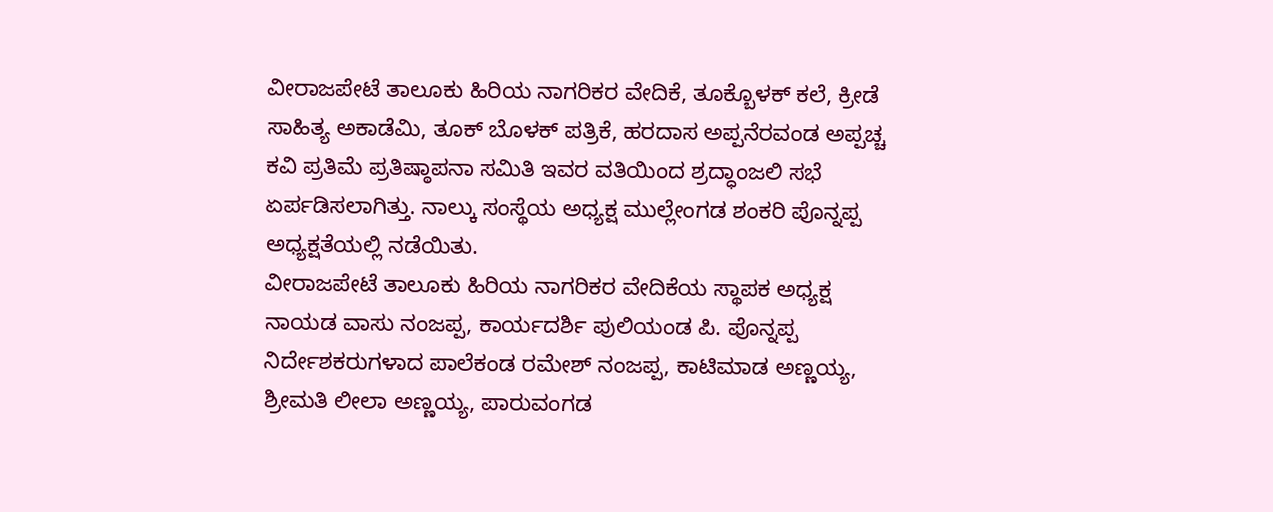ವೀರಾಜಪೇಟೆ ತಾಲೂಕು ಹಿರಿಯ ನಾಗರಿಕರ ವೇದಿಕೆ, ತೂಕ್ಬೊಳಕ್ ಕಲೆ, ಕ್ರೀಡೆ ಸಾಹಿತ್ಯ ಅಕಾಡೆಮಿ, ತೂಕ್ ಬೊಳಕ್ ಪತ್ರಿಕೆ, ಹರದಾಸ ಅಪ್ಪನೆರವಂಡ ಅಪ್ಪಚ್ಚ ಕವಿ ಪ್ರತಿಮೆ ಪ್ರತಿಷ್ಠಾಪನಾ ಸಮಿತಿ ಇವರ ವತಿಯಿಂದ ಶ್ರದ್ಧಾಂಜಲಿ ಸಭೆ ಏರ್ಪಡಿಸಲಾಗಿತ್ತು. ನಾಲ್ಕು ಸಂಸ್ಥೆಯ ಅಧ್ಯಕ್ಷ ಮುಲ್ಲೇಂಗಡ ಶಂಕರಿ ಪೊನ್ನಪ್ಪ ಅಧ್ಯಕ್ಷತೆಯಲ್ಲಿ ನಡೆಯಿತು.
ವೀರಾಜಪೇಟೆ ತಾಲೂಕು ಹಿರಿಯ ನಾಗರಿಕರ ವೇದಿಕೆಯ ಸ್ಥಾಪಕ ಅಧ್ಯಕ್ಷ ನಾಯಡ ವಾಸು ನಂಜಪ್ಪ, ಕಾರ್ಯದರ್ಶಿ ಪುಲಿಯಂಡ ಪಿ. ಪೊನ್ನಪ್ಪ ನಿರ್ದೇಶಕರುಗಳಾದ ಪಾಲೆಕಂಡ ರಮೇಶ್ ನಂಜಪ್ಪ, ಕಾಟಿಮಾಡ ಅಣ್ಣಯ್ಯ, ಶ್ರೀಮತಿ ಲೀಲಾ ಅಣ್ಣಯ್ಯ, ಪಾರುವಂಗಡ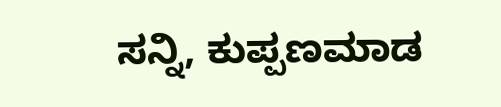ಸನ್ನಿ, ಕುಪ್ಪಣಮಾಡ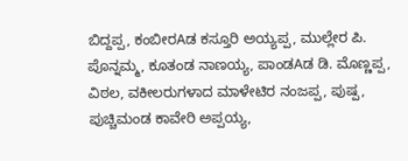ಬಿದ್ದಪ್ಪ, ಕಂಬೀರAಡ ಕಸ್ತೂರಿ ಅಯ್ಯಪ್ಪ, ಮುಲ್ಲೇರ ಪಿ. ಪೊನ್ನಮ್ಮ, ಕೂತಂಡ ನಾಣಯ್ಯ, ಪಾಂಡAಡ ಡಿ. ಮೊಣ್ಣಪ್ಪ, ವಿಠಲ, ವಕೀಲರುಗಳಾದ ಮಾಳೇಟಿರ ನಂಜಪ್ಪ, ಪುಷ್ಪ, ಪುಚ್ಚಿಮಂಡ ಕಾವೇರಿ ಅಪ್ಪಯ್ಯ,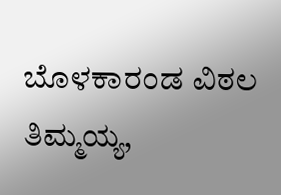ಬೊಳಕಾರಂಡ ವಿಠಲ ತಿಮ್ಮಯ್ಯ,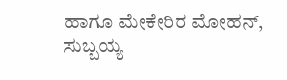ಹಾಗೂ ಮೇಕೇರಿರ ಮೋಹನ್, ಸುಬ್ಬಯ್ಯ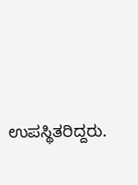ಉಪಸ್ಥಿತರಿದ್ದರು.